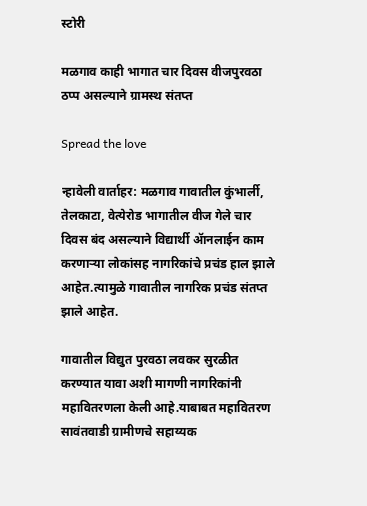स्टोरी

मळगाव काही भागात चार दिवस वीजपुरवठा ठप्प असल्याने ग्रामस्थ संतप्त

Spread the love

न्हावेली वार्ताहर: मळगाव गावातील कुंभार्ली, तेलकाटा, वेत्येरोड भागातील वीज गेले चार दिवस बंद असल्याने विद्यार्थी ॲानलाईन काम करणाऱ्या लोकांसह नागरिकांचे प्रचंड हाल झाले आहेत.त्यामुळे गावातील नागरिक प्रचंड संतप्त झाले आहेत.

गावातील विद्युत पुरवठा लवकर सुरळीत करण्यात यावा अशी मागणी नागरिकांनी महावितरणला केली आहे.याबाबत महावितरण सावंतवाडी ग्रामीणचे सहाय्यक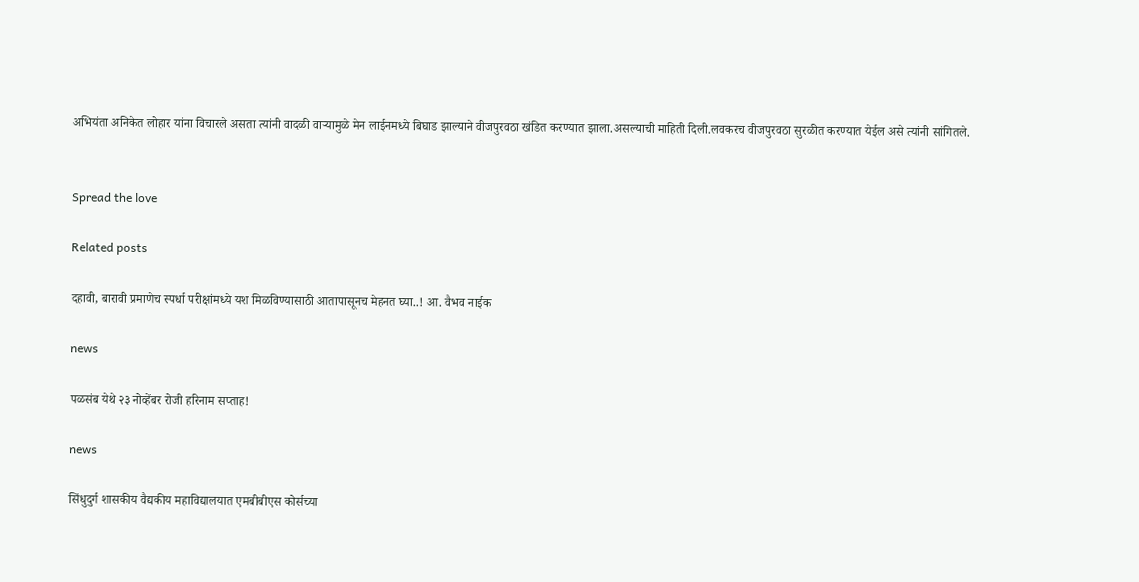अभियंता अनिकेत लोहार यांना विचारले असता त्यांनी वादळी वाऱ्यामुळे मेन लाईनमध्ये बिघाड झाल्याने वीजपुरवठा खंडित करण्यात झाला.असल्याची माहिती दिली.लवकरच वीजपुरवठा सुरळीत करण्यात येईल असे त्यांनी सांगितले.


Spread the love

Related posts

दहावी, बारावी प्रमाणेच स्पर्धा परीक्षांमध्ये यश मिळविण्यासाठी आतापासूनच मेहनत घ्या..! आ. वैभव नाईक

news

पळसंब येथे २३ नोव्हेंबर रोजी हरिनाम सप्ताह!

news

सिंधुदुर्ग शासकीय वैद्यकीय महाविद्यालयात एमबीबीएस कोर्सच्या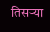तिसऱ्या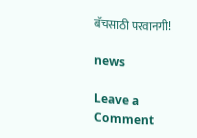बॅचसाठी परवानगी!

news

Leave a Comment